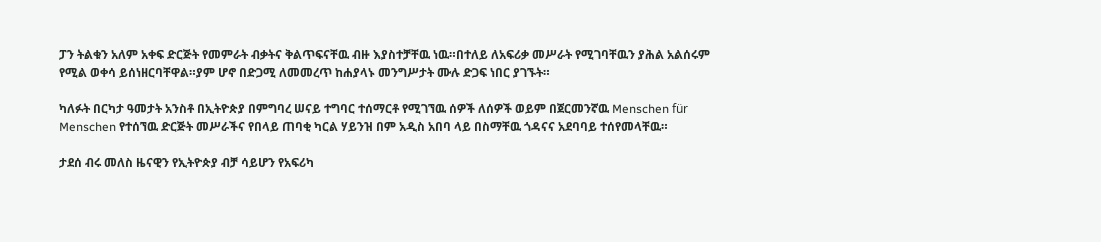ፓን ትልቁን አለም አቀፍ ድርጅት የመምራት ብቃትና ቅልጥፍናቸዉ ብዙ እያስተቻቸዉ ነዉ።በተለይ ለአፍሪቃ መሥራት የሚገባቸዉን ያሕል አልሰሩም የሚል ወቀሳ ይሰነዘርባቸዋል።ያም ሆኖ በድጋሚ ለመመረጥ ከሐያላኑ መንግሥታት ሙሉ ድጋፍ ነበር ያገኙት።

ካለፉት በርካታ ዓመታት አንስቶ በኢትዮጵያ በምግባረ ሠናይ ተግባር ተሰማርቶ የሚገኘዉ ሰዎች ለሰዎች ወይም በጀርመንኛዉ Menschen für Menschen የተሰኘዉ ድርጅት መሥራችና የበላይ ጠባቂ ካርል ሃይንዝ በም አዲስ አበባ ላይ በስማቸዉ ጎዳናና አደባባይ ተሰየመላቸዉ።

ታደሰ ብሩ መለስ ዜናዊን የኢትዮጵያ ብቻ ሳይሆን የአፍሪካ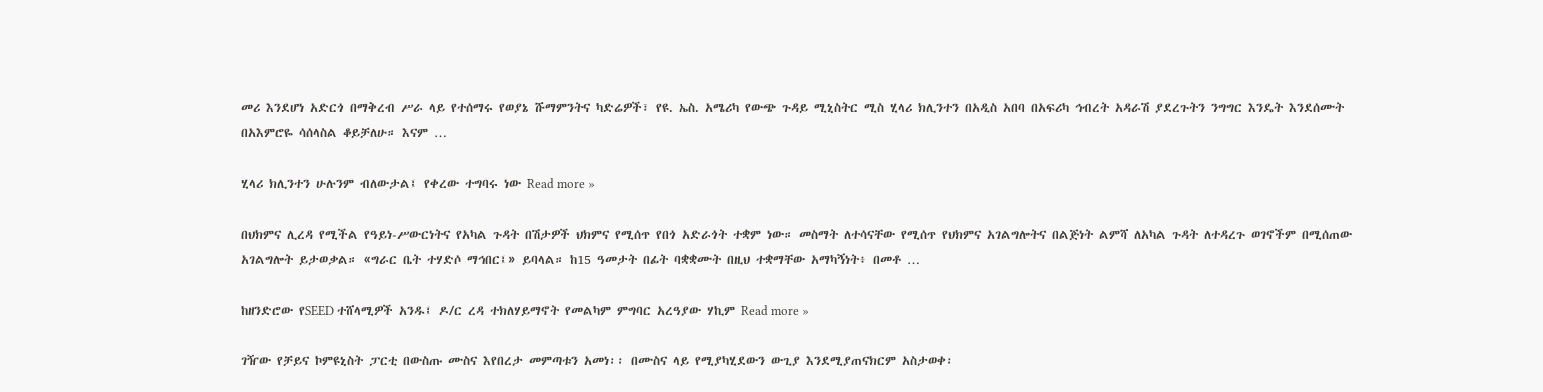መሪ እንደሆነ አድርጎ በማቅረብ ሥራ ላይ የተሰማሩ የወያኔ ሹማምንትና ካድሬዎች፣ የዩ. ኤስ. አሜሪካ የውጭ ጉዳይ ሚኒስትር ሚስ ሂላሪ ክሊንተን በአዲስ አበባ በአፍሪካ ኅብረት አዳራሽ ያደረጉትን ንግግር እንዴት እንደሰሙት በአእምሮዬ ሳሰላስል ቆይቻለሁ። እናም …

ሂላሪ ክሊንተን ሁሉንም ብለውታል፤ የቀረው ተግባሩ ነው Read more »

በህክምና ሊረዳ የሚችል የዓይነ-ሥውርነትና የአካል ጉዳት በሽታዎች ህክምና የሚሰጥ የበጎ አድራጎት ተቋም ነው። መስማት ለተሳናቸው የሚሰጥ የህክምና አገልግሎትና በልጅነት ልምሻ ለአካል ጉዳት ለተዳረጉ ወገኖችም በሚሰጠው አገልግሎት ይታወቃል። «ግራር ቤት ተሃድሶ ማኅበር፤» ይባላል። ከ15 ዓመታት በፊት ባቋቋሙት በዚህ ተቋማቸው አማካኝነት፥ በመቶ …

ከዘንድሮው የSEED ተሸላሚዎች አንዱ፤ ዶ/ር ረዳ ተክለሃይማኖት የመልካም ምግባር አረዓያው ሃኪም Read more »

ገዥው የቻይና ኮምዩኒስት ፓርቲ በውስጡ ሙስና እየበረታ መምጣቱን አመነ፡፡ በሙስና ላይ የሚያካሂደውን ውጊያ እንደሚያጠናክርም አስታወቀ፡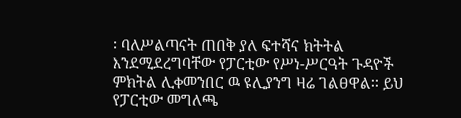፡ ባለሥልጣናት ጠበቅ ያለ ፍተሻና ክትትል እንደሚደረግባቸው የፓርቲው የሥነ-ሥርዓት ጉዳዮች ምክትል ሊቀመንበር ዉ ዩሊያንግ ዛሬ ገልፀዋል፡፡ ይህ የፓርቲው መግለጫ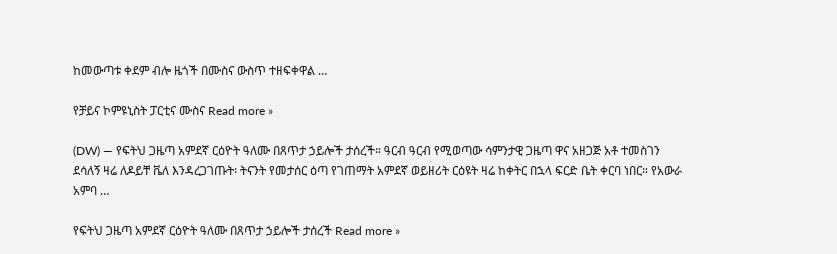ከመውጣቱ ቀደም ብሎ ዜጎች በሙስና ውስጥ ተዘፍቀዋል …

የቻይና ኮምዩኒስት ፓርቲና ሙስና Read more »

(DW) — የፍትህ ጋዜጣ አምደኛ ርዕዮት ዓለሙ በጸጥታ ኃይሎች ታሰረች። ዓርብ ዓርብ የሚወጣው ሳምንታዊ ጋዜጣ ዋና አዘጋጅ አቶ ተመስገን ደሳለኝ ዛሬ ለዶይቸ ቬለ እንዳረጋገጡት፡ ትናንት የመታሰር ዕጣ የገጠማት አምደኛ ወይዘሪት ርዕዩት ዛሬ ከቀትር በኋላ ፍርድ ቤት ቀርባ ነበር። የአውራ አምባ …

የፍትህ ጋዜጣ አምደኛ ርዕዮት ዓለሙ በጸጥታ ኃይሎች ታሰረች Read more »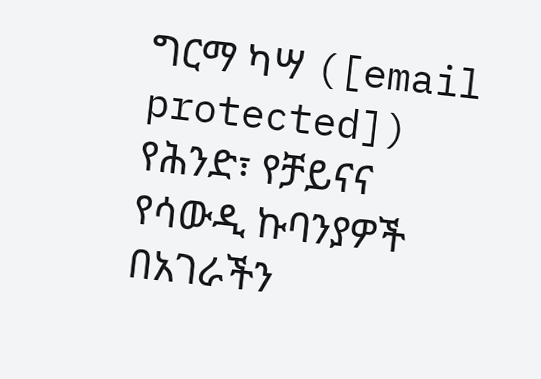ግርማ ካሣ ([email protected]) የሕንድ፣ የቻይናና የሳውዲ ኩባንያዎች በአገራችን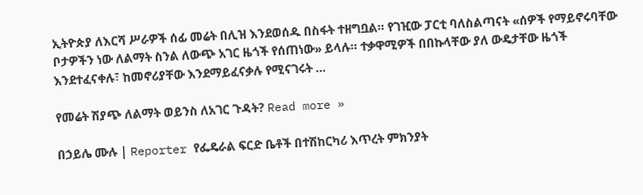ኢትዮጵያ ለእርሻ ሥራዎች ሰፊ መሬት በሊዝ እንደወሰዱ በስፋት ተዘግቧል። የገዢው ፓርቲ ባለስልጣናት «ሰዎች የማይኖሩባቸው ቦታዎችን ነው ለልማት ስንል ለውጭ አገር ዜጎች የሰጠነው» ይላሉ። ተቃዋሚዎች በበኩላቸው ያለ ውዴታቸው ዜጎች እንደተፈናቀሉ፣ ከመኖሪያቸው እንደማይፈናቃሉ የሚናገሩት …

የመሬት ሽያጭ ለልማት ወይንስ ለአገር ጉዳት? Read more »

በኃይሌ ሙሉ | Reporter የፌዴራል ፍርድ ቤቶች በተሽከርካሪ እጥረት ምክንያት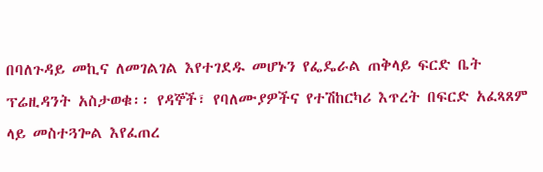በባለጉዳይ መኪና ለመገልገል እየተገደዱ መሆኑን የፌዴራል ጠቅላይ ፍርድ ቤት ፕሬዚዳንት አስታወቁ፡፡ የዳኞች፣ የባለሙያዎችና የተሽከርካሪ እጥረት በፍርድ አፈጻጸም ላይ መስተጓጐል እየፈጠረ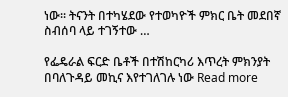ነው፡፡ ትናንት በተካሄደው የተወካዮች ምክር ቤት መደበኛ ስብሰባ ላይ ተገኝተው …

የፌዴራል ፍርድ ቤቶች በተሽከርካሪ እጥረት ምክንያት በባለጉዳይ መኪና እየተገለገሉ ነው Read more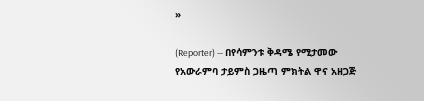»

(Reporter) — በየሳምንቱ ቅዳሜ የሚታመው የአውራምባ ታይምስ ጋዜጣ ምክትል ዋና አዘጋጅ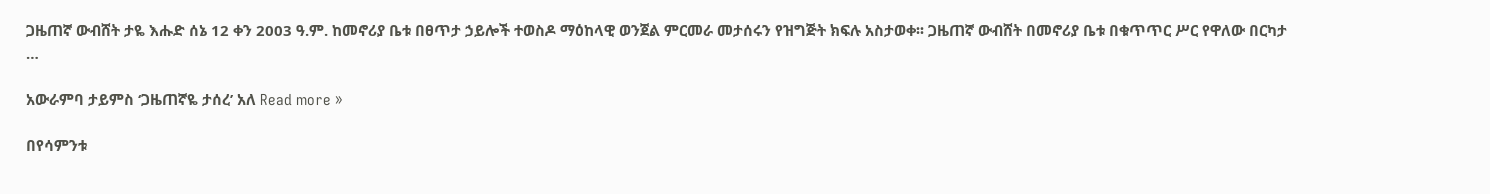ጋዜጠኛ ውብሸት ታዬ እሑድ ሰኔ 12 ቀን 2003 ዓ.ም. ከመኖሪያ ቤቱ በፀጥታ ኃይሎች ተወስዶ ማዕከላዊ ወንጀል ምርመራ መታሰሩን የዝግጅት ክፍሉ አስታወቀ፡፡ ጋዜጠኛ ውብሸት በመኖሪያ ቤቱ በቁጥጥር ሥር የዋለው በርካታ …

አውራምባ ታይምስ ‘ጋዜጠኛዬ ታሰረ’ አለ Read more »

በየሳምንቱ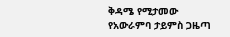ቅዳሜ የሚታመው የአውራምባ ታይምስ ጋዜጣ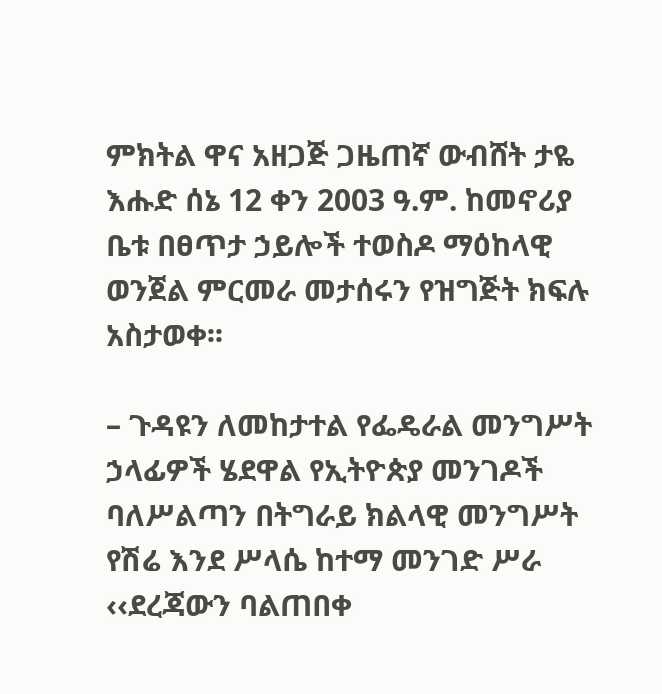ምክትል ዋና አዘጋጅ ጋዜጠኛ ውብሸት ታዬ እሑድ ሰኔ 12 ቀን 2003 ዓ.ም. ከመኖሪያ ቤቱ በፀጥታ ኃይሎች ተወስዶ ማዕከላዊ ወንጀል ምርመራ መታሰሩን የዝግጅት ክፍሉ አስታወቀ፡፡

– ጉዳዩን ለመከታተል የፌዴራል መንግሥት ኃላፊዎች ሄደዋል የኢትዮጵያ መንገዶች ባለሥልጣን በትግራይ ክልላዊ መንግሥት የሽሬ እንደ ሥላሴ ከተማ መንገድ ሥራ ‹‹ደረጃውን ባልጠበቀ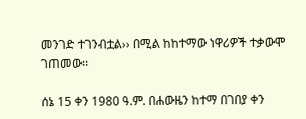መንገድ ተገንብቷል›› በሚል ከከተማው ነዋሪዎች ተቃውሞ ገጠመው፡፡

ሰኔ 15 ቀን 1980 ዓ.ም. በሐውዜን ከተማ በገበያ ቀን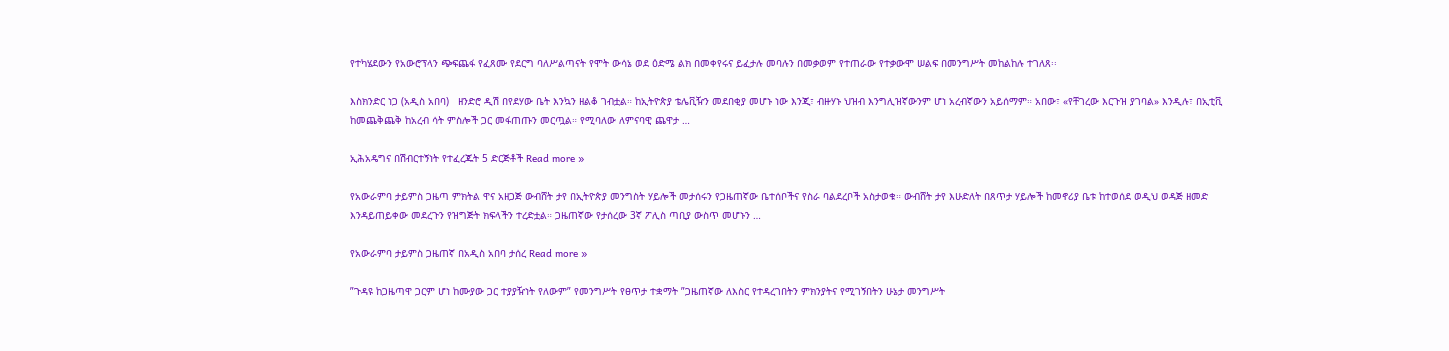የተካሄደውን የአውሮፕላን ጭፍጨፋ የፈጸሙ የደርግ ባለሥልጣናት የሞት ውሳኔ ወደ ዕድሜ ልክ በመቀየሩና ይፈታሉ መባሉን በመቃወም የተጠራው የተቃውሞ ሠልፍ በመንግሥት መከልከሉ ተገለጸ፡፡

እስክንድር ነጋ (አዲስ አበባ)   ዘንድሮ ዲሽ በየደሃው ቤት እንኳን ዘልቆ ገብቷል። ከኢትዮጵያ ቴሌቪዥን መደበቂያ መሆኑ ነው እንጂ፣ ብዙሃኑ ህዝብ እንግሊዝኛውንም ሆነ አረብኛውን አይሰማም። አበው፣ «የቸገረው እርጉዝ ያገባል» እንዲሉ፣ በኢቲቪ ከመጨቅጨቅ ከአረብ ሳት ምስሎች ጋር መፋጠጡን መርጧል። የሚባለው ለምናባዊ ጨዋታ …

ኢሕአዴግና በሽብርተኝነት የተፈረጁት 5 ድርጅቶች Read more »

የአውራምባ ታይምስ ጋዜጣ ምክትል ዋና አዘጋጅ ውብሸት ታየ በኢትዮጵያ መንግስት ሃይሎች መታሰሩን የጋዜጠኛው ቤተሰቦችና የስራ ባልደረቦች አስታወቁ። ውብሸት ታየ እሁድለት በጸጥታ ሃይሎች ከመኖሪያ ቤቱ ከተወሰደ ወዲህ ወዳጅ ዘመድ እንዳይጠይቀው መደረጉን የዝግጅት ክፍላችን ተረድቷል። ጋዜጠኛው የታሰረው 3ኛ ፖሊስ ጣቢያ ውስጥ መሆኑን …

የአውራምባ ታይምስ ጋዜጠኛ በአዲስ አበባ ታሰረ Read more »

”ጉዳዩ ከጋዜጣዋ ጋርም ሆነ ከሙያው ጋር ተያያዥነት የለውም” የመንግሥት የፀጥታ ተቋማት ”ጋዜጠኛው ለእስር የተዳረገበትን ምክንያትና የሚገኝበትን ሁኔታ መንግሥት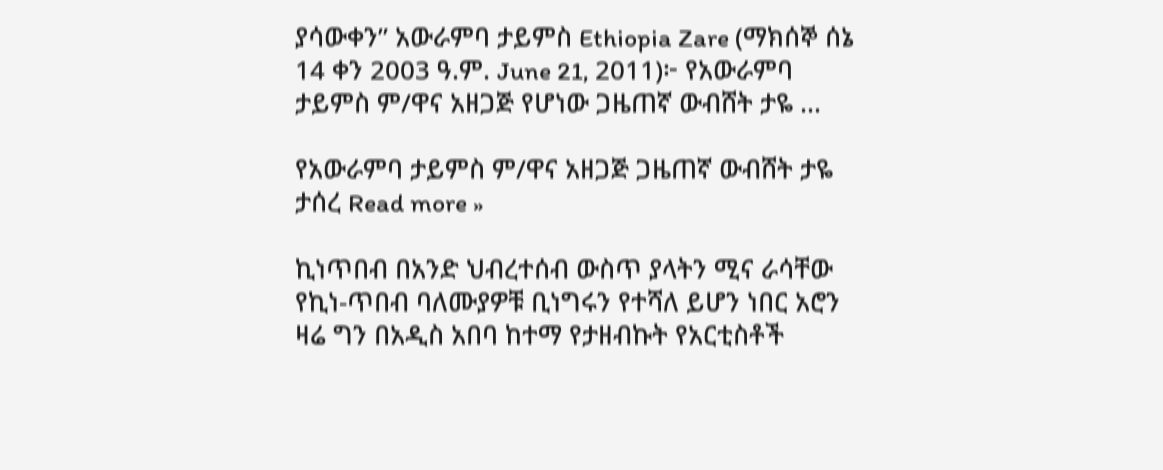ያሳውቀን” አውራምባ ታይምስ Ethiopia Zare (ማክሰኞ ሰኔ 14 ቀን 2003 ዓ.ም. June 21, 2011)፦ የአውራምባ ታይምስ ም/ዋና አዘጋጅ የሆነው ጋዜጠኛ ውብሸት ታዬ …

የአውራምባ ታይምስ ም/ዋና አዘጋጅ ጋዜጠኛ ውብሸት ታዬ ታሰረ Read more »

ኪነጥበብ በአንድ ህብረተሰብ ውስጥ ያላትን ሚና ራሳቸው የኪነ-ጥበብ ባለሙያዎቹ ቢነግሩን የተሻለ ይሆን ነበር አሮን ዛሬ ግን በአዲስ አበባ ከተማ የታዘብኩት የአርቲስቶች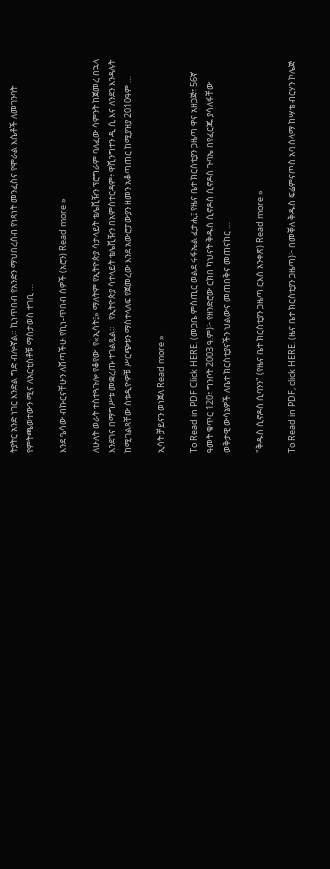ትያትር አንድ ነገር እንድል ግድ ብሎኛል። ኪነጥበብ የአንድን ማህበረሰብ የነጻነት መንፈስና የሞራል እሴቶች ለመገንባት የምትጫወተውን ሚና ለአርቲስቶቹ ማስታወስ ተገቢ …

እንደ ዔሳው ብኩርናቸሁን ለሸጣችሁ የኪነ-ጥበብ ሰዎች (አሮን) Read more »

ለሁለት ወራት ተስተጓጉሎ የቆየው  የ«ኢሳት፤» ማለትም የኢትዮጵያ ሳታላይት ቴሌቪዥን ፕሮግራም ባለፈው ሳምንት ከጀመረ በኋላ እንደገና በማግሥቱ መቋረጡ ተገልጿል።   የኢትዮጵያ ሳተላይት ቴሌቪዥን በአምስተርዳም፥ ዋሺንግተን ዲ ሲ እና ለንደን እንዳሉት ከሚገልጻቸው ስቱዲዮዎቹ ሥርጭቱን ማስተላለፍ የጀመረው እንደ አውሮፓውያን ዘመን አቆጣጠር ከሚያዝያ 2010ዓም …

ኢሳት ቻይናን ወነጀለ Read more »

To Read in PDF Click HERE. (መጋቤ ምስጢር ወልደ ሩፋኤል ፈታሒ፤ የዜና ቤተ ክርስቲያን ጋዜጣ ዋና አዘጋጅ፣ 56ኛ ዓመት ቁጥር 120፣ ግንቦት 2003 ዓ.ም)፦ የዘንድሮው ርክበ ካህናት ቅዱስ ሲኖዶስ ሲኖዶስ ጉባኤ በየፈርጁ ያሳለፋቸው ወቅታዊ ውሳኔዎች ለቤተ ክርስቲያናችን ህልውና መጠበቅና መጠናከር …

"ቅዱስ ሲኖዶስ ሲባንን" (የዜና ቤተ ክርስቲያን ጋዜጣ ርእሰ አንቀጽ) Read more »

To Read in PDF, click HERE. (ዜና ቤተ ክርስቲያን ጋዜጣ)፦ በመቐለ ቅዱስ ፍሬምናጦስ አባ ሰላማ ከሣቴ ብርሃን ኮሌጅ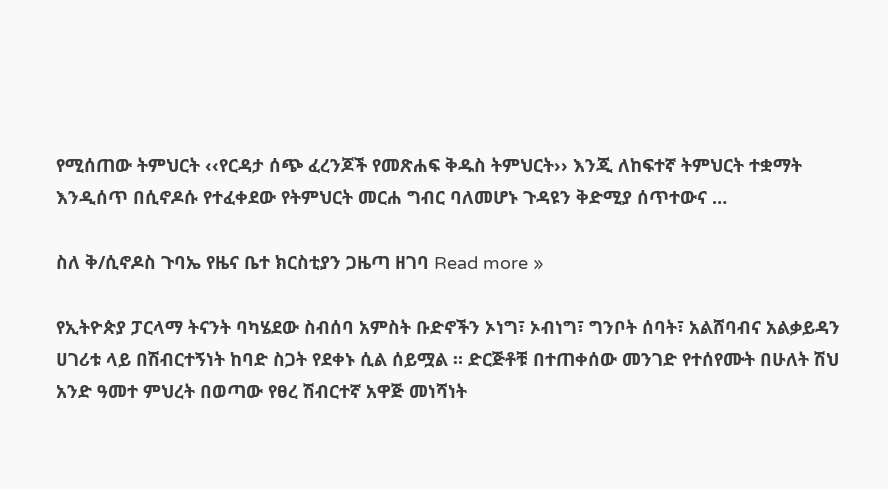የሚሰጠው ትምህርት ‹‹የርዳታ ሰጭ ፈረንጆች የመጽሐፍ ቅዱስ ትምህርት›› እንጂ ለከፍተኛ ትምህርት ተቋማት እንዲሰጥ በሲኖዶሱ የተፈቀደው የትምህርት መርሐ ግብር ባለመሆኑ ጉዳዩን ቅድሚያ ሰጥተውና …

ስለ ቅ/ሲኖዶስ ጉባኤ የዜና ቤተ ክርስቲያን ጋዜጣ ዘገባ Read more »

የኢትዮጵያ ፓርላማ ትናንት ባካሄደው ስብሰባ አምስት ቡድኖችን ኦነግ፣ ኦብነግ፣ ግንቦት ሰባት፣ አልሸባብና አልቃይዳን ሀገሪቱ ላይ በሽብርተኝነት ከባድ ስጋት የደቀኑ ሲል ሰይሟል ። ድርጅቶቹ በተጠቀሰው መንገድ የተሰየሙት በሁለት ሽህ አንድ ዓመተ ምህረት በወጣው የፀረ ሽብርተኛ አዋጅ መነሻነት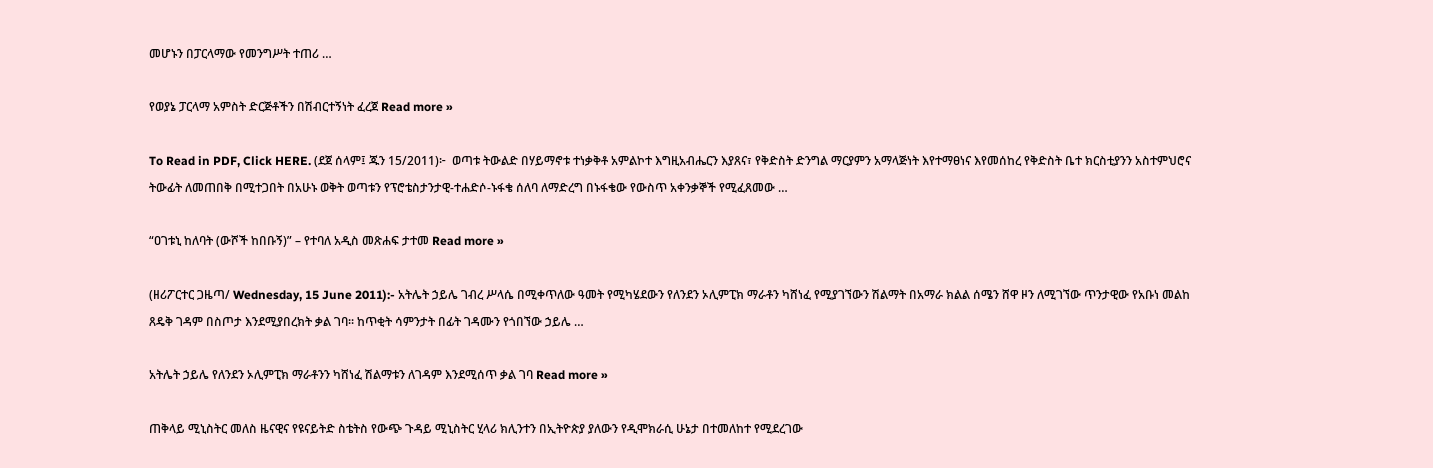መሆኑን በፓርላማው የመንግሥት ተጠሪ …

የወያኔ ፓርላማ አምስት ድርጅቶችን በሽብርተኝነት ፈረጀ Read more »

To Read in PDF, Click HERE. (ደጀ ሰላም፤ ጁን 15/2011)፦  ወጣቱ ትውልድ በሃይማኖቱ ተነቃቅቶ አምልኮተ እግዚአብሔርን እያጸና፣ የቅድስት ድንግል ማርያምን አማላጅነት እየተማፀነና እየመሰከረ የቅድስት ቤተ ክርስቲያንን አስተምህሮና ትውፊት ለመጠበቅ በሚተጋበት በአሁኑ ወቅት ወጣቱን የፕሮቴስታንታዊ-ተሐድሶ-ኑፋቄ ሰለባ ለማድረግ በኑፋቄው የውስጥ አቀንቃኞች የሚፈጸመው …

“ዐገቱኒ ከለባት (ውሾች ከበቡኝ)” – የተባለ አዲስ መጽሐፍ ታተመ Read more »

(ዘሪፖርተር ጋዜጣ/ Wednesday, 15 June 2011):- አትሌት ኃይሌ ገብረ ሥላሴ በሚቀጥለው ዓመት የሚካሄደውን የለንደን ኦሊምፒክ ማራቶን ካሸነፈ የሚያገኘውን ሽልማት በአማራ ክልል ሰሜን ሸዋ ዞን ለሚገኘው ጥንታዊው የአቡነ መልከ ጸዴቅ ገዳም በስጦታ እንደሚያበረክት ቃል ገባ፡፡ ከጥቂት ሳምንታት በፊት ገዳሙን የጎበኘው ኃይሌ …

አትሌት ኃይሌ የለንደን ኦሊምፒክ ማራቶንን ካሸነፈ ሽልማቱን ለገዳም እንደሚሰጥ ቃል ገባ Read more »

ጠቅላይ ሚኒስትር መለስ ዜናዊና የዩናይትድ ስቴትስ የውጭ ጉዳይ ሚኒስትር ሂላሪ ክሊንተን በኢትዮጵያ ያለውን የዲሞክራሲ ሁኔታ በተመለከተ የሚደረገው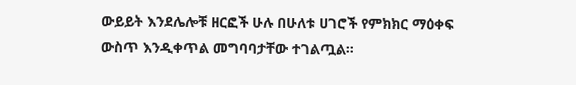ውይይት እንደሌሎቹ ዘርፎች ሁሉ በሁለቱ ሀገሮች የምክክር ማዕቀፍ ውስጥ እንዲቀጥል መግባባታቸው ተገልጧል።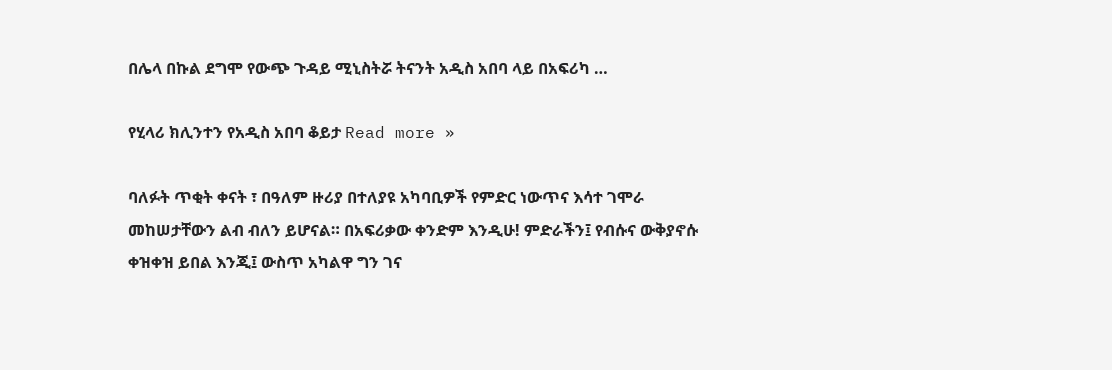በሌላ በኩል ደግሞ የውጭ ጉዳይ ሚኒስትሯ ትናንት አዲስ አበባ ላይ በአፍሪካ …

የሂላሪ ክሊንተን የአዲስ አበባ ቆይታ Read more »

ባለፉት ጥቂት ቀናት ፣ በዓለም ዙሪያ በተለያዩ አካባቢዎች የምድር ነውጥና እሳተ ገሞራ መከሠታቸውን ልብ ብለን ይሆናል። በአፍሪቃው ቀንድም እንዲሁ! ምድራችን፤ የብሱና ውቅያኖሱ ቀዝቀዝ ይበል እንጂ፤ ውስጥ አካልዋ ግን ገና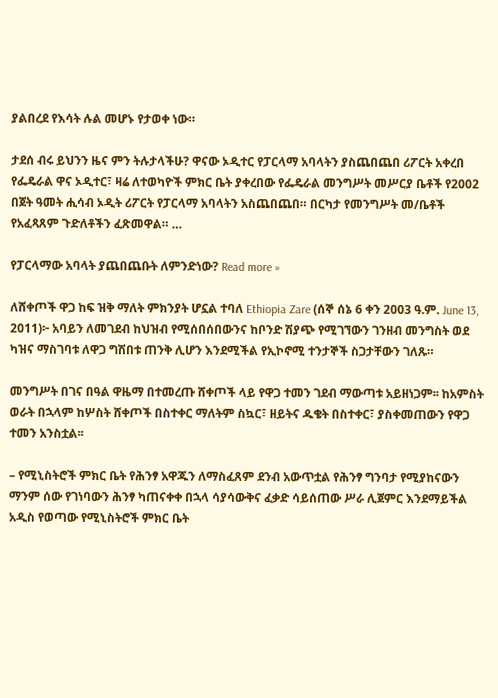ያልበረደ የእሳት ሉል መሆኑ የታወቀ ነው።

ታደሰ ብሩ ይህንን ዜና ምን ትሉታላችሁ? ዋናው ኦዲተር የፓርላማ አባላትን ያስጨበጨበ ሪፖርት አቀረበ የፌዴራል ዋና ኦዲተር፣ ዛሬ ለተወካዮች ምክር ቤት ያቀረበው የፌዴራል መንግሥት መሥርያ ቤቶች የ2002 በጀት ዓመት ሒሳብ ኦዲት ሪፖርት የፓርላማ አባላትን አስጨበጨበ። በርካታ የመንግሥት መ/ቤቶች የአፈጻጸም ጉድለቶችን ፈጽመዋል። …

የፓርላማው አባላት ያጨበጨቡት ለምንድነው? Read more »

ለሸቀጦች ዋጋ ከፍ ዝቅ ማለት ምክንያት ሆኗል ተባለ Ethiopia Zare (ሰኞ ሰኔ 6 ቀን 2003 ዓ.ም. June 13, 2011)፦ አባይን ለመገደብ ከህዝብ የሚሰበሰበውንና ከቦንድ ሽያጭ የሚገኘውን ገንዘብ መንግስት ወደ ካዝና ማስገባቱ ለዋጋ ግሽበቱ ጠንቅ ሊሆን እንደሚችል የኢኮኖሚ ተንታኞች ስጋታቸውን ገለጹ።

መንግሥት በገና በዓል ዋዜማ በተመረጡ ሸቀጦች ላይ የዋጋ ተመን ገደብ ማውጣቱ አይዘነጋም፡፡ ከአምስት ወራት በኋላም ከሦስት ሸቀጦች በስተቀር ማለትም ስኳር፣ ዘይትና ዱቄት በስተቀር፣ ያስቀመጠውን የዋጋ ተመን አንስቷል፡፡

– የሚኒስትሮች ምክር ቤት የሕንፃ አዋጁን ለማስፈጸም ደንብ አውጥቷል የሕንፃ ግንባታ የሚያከናውን ማንም ሰው የገነባውን ሕንፃ ካጠናቀቀ በኋላ ሳያሳውቅና ፈቃድ ሳይሰጠው ሥራ ሊጀምር እንደማይችል አዲስ የወጣው የሚኒስትሮች ምክር ቤት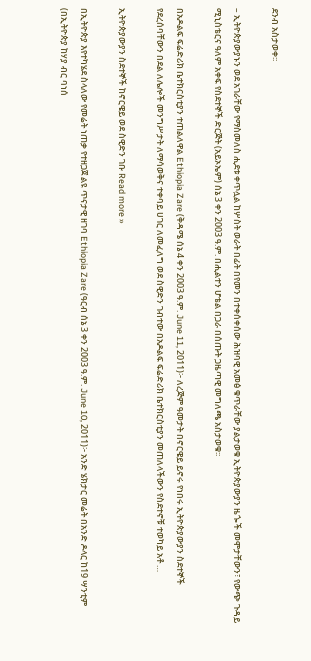ደንብ አስታወቀ፡፡

– ኢትዮጵያውያኑን ወደ አገራቸው የማስመለስ ሒደቱ ቀጥሏል ከሦስት ወራት በፊት በየመን በተቀሰቀሰው ሕዝባዊ አመፅ ቁጥራቸው ያልታወቁ ኢትዮጵያውያን ዜጐች መሞታቸውን፣ የውጭ ጉዳይ ሚኒስቴርና ዓለም አቀፍ የስደተኞች ድርጅት (አይኦኤም) ሰኔ 3 ቀን 2003 ዓ.ም. በሒልተን ሆቴል በጋራ በሰጡት ጋዜጣዊ መግለጫ አስታወቁ፡፡

በአዶልፍ ፍሬድሪክ ቤተክርስቲያን ተጠልለዋል Ethiopia Zare (ቅዳሜ ሰኔ 4 ቀን 2003 ዓ.ም. June 11, 2011)፦ ለረጅም ዓመታት በኖርዌይ ይኖሩ የነበሩ ኢትዮጵያውያን ስደተኞች የደረሰባቸውን በደል ለሌሎች መንግሥታት ለማሳወቅና ተቀባይ ሀገር ለመፈለግ ወደ ስዊድን ገብተው በአዶልፍ ፍሬድሪክ ቤተክርስቲያን መጠለላችውን የስደተኖቹ ተወካይ አቶ …

ኢትዮጵያውያን ስደተኞች ከኖርዌይ ወደ ስዊድን ገቡ Read more »

በኢትዮጵያ እየተካሄደ ስላለው የመሬት ነጠቃ የተዘጋጀ ልዩ ጥናታዊ ዘገባ Ethiopia Zare (ዓርብ ሰኔ 3 ቀን 2003 ዓ.ም. June 10, 2011)፦ አንድ ሄክታር መሬት በአንድ ዶላር ከ19 ሣንቲም (በኢትዮጵያ ከሃያ ብር ባነሰ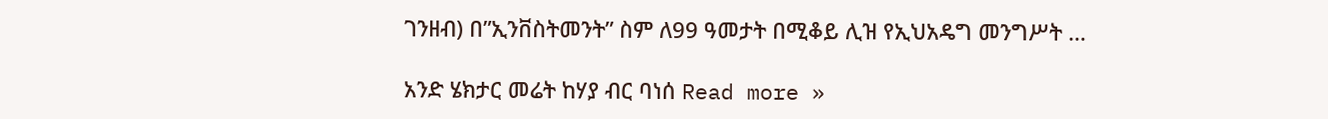ገንዘብ) በ”ኢንቨስትመንት” ስም ለ99 ዓመታት በሚቆይ ሊዝ የኢህአዴግ መንግሥት …

አንድ ሄክታር መሬት ከሃያ ብር ባነሰ Read more »